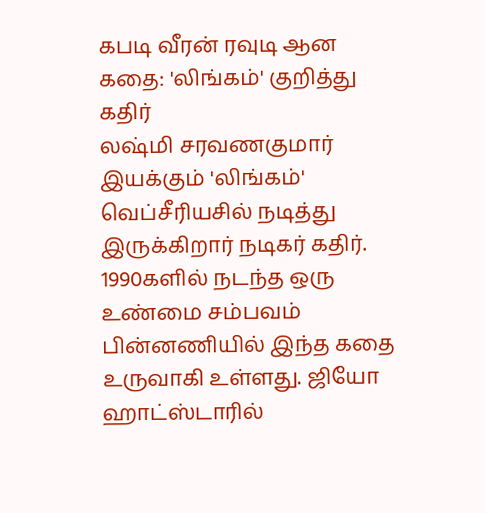கபடி வீரன் ரவுடி ஆன கதை: 'லிங்கம்' குறித்து கதிர்
லஷ்மி சரவணகுமார் இயக்கும் 'லிங்கம்' வெப்சீரியசில் நடித்து இருக்கிறார் நடிகர் கதிர். 1990களில் நடந்த ஒரு உண்மை சம்பவம் பின்னணியில் இந்த கதை உருவாகி உள்ளது. ஜியோ ஹாட்ஸ்டாரில்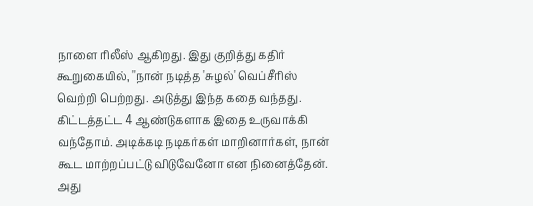நாளை ரிலீஸ் ஆகிறது. இது குறித்து கதிர் கூறுகையில், ''நான் நடித்த 'சுழல்' வெப்சீரிஸ் வெற்றி பெற்றது. அடுத்து இந்த கதை வந்தது.
கிட்டத்தட்ட 4 ஆண்டுகளாக இதை உருவாக்கி வந்தோம். அடிக்கடி நடிகர்கள் மாறினார்கள், நான் கூட மாற்றப்பட்டு விடுவேனோ என நினைத்தேன். அது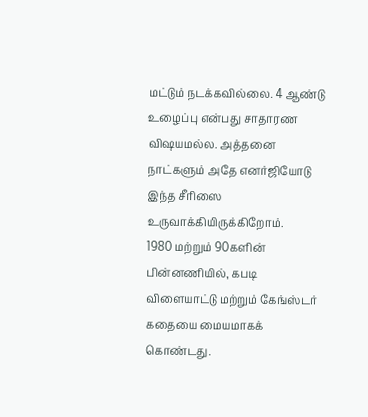மட்டும் நடக்கவில்லை. 4 ஆண்டு உழைப்பு என்பது சாதாரண விஷயமல்ல. அத்தனை நாட்களும் அதே எனர்ஜியோடு இந்த சீரிஸை உருவாக்கியிருக்கிறோம்.
1980 மற்றும் 90களின் பின்னணியில், கபடி விளையாட்டு மற்றும் கேங்ஸ்டர் கதையை மையமாகக் கொண்டது.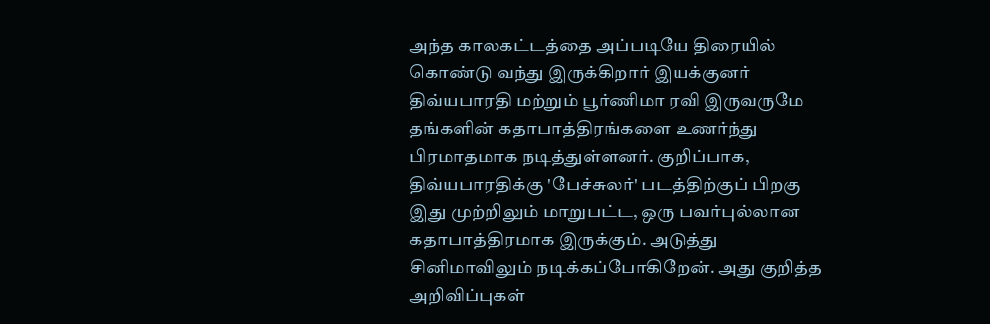அந்த காலகட்டத்தை அப்படியே திரையில் கொண்டு வந்து இருக்கிறார் இயக்குனர் திவ்யபாரதி மற்றும் பூர்ணிமா ரவி இருவருமே தங்களின் கதாபாத்திரங்களை உணர்ந்து பிரமாதமாக நடித்துள்ளனர். குறிப்பாக, திவ்யபாரதிக்கு 'பேச்சுலர்' படத்திற்குப் பிறகு இது முற்றிலும் மாறுபட்ட, ஒரு பவர்புல்லான கதாபாத்திரமாக இருக்கும். அடுத்து சினிமாவிலும் நடிக்கப்போகிறேன். அது குறித்த அறிவிப்புகள்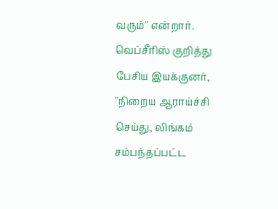வரும்'' என்றார்.
வெப்சீரிஸ் குறித்து பேசிய இயக்குனர், ''நிறைய ஆராய்ச்சி செய்து, லிங்கம் சம்பந்தப்பட்ட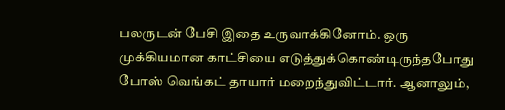பலருடன் பேசி இதை உருவாக்கினோம். ஒரு முக்கியமான காட்சியை எடுத்துக்கொண்டிருந்தபோது போஸ் வெங்கட் தாயார் மறைந்துவிட்டார். ஆனாலும்,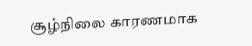சூழ்நிலை காரணமாக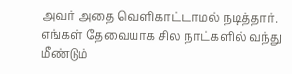அவர் அதை வெளிகாட்டாமல் நடித்தார். எங்கள் தேவையாக சில நாட்களில் வந்து மீண்டும்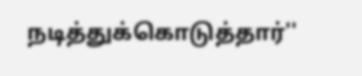நடித்துக்கொடுத்தார்''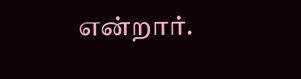என்றார்.